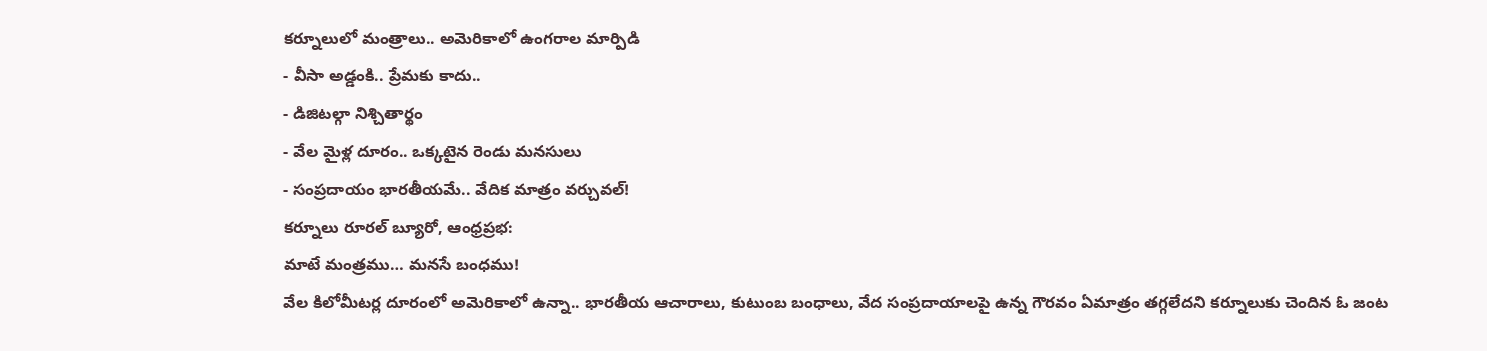కర్నూలులో మంత్రాలు.. అమెరికాలో ఉంగరాల మార్పిడి
- వీసా అడ్డంకి.. ప్రేమకు కాదు..
- డిజిటల్గా నిశ్చితార్థం
- వేల మైళ్ల దూరం.. ఒక్కటైన రెండు మనసులు
- సంప్రదాయం భారతీయమే.. వేదిక మాత్రం వర్చువల్!
కర్నూలు రూరల్ బ్యూరో, ఆంధ్రప్రభ:
మాటే మంత్రము… మనసే బంధము!
వేల కిలోమీటర్ల దూరంలో అమెరికాలో ఉన్నా.. భారతీయ ఆచారాలు, కుటుంబ బంధాలు, వేద సంప్రదాయాలపై ఉన్న గౌరవం ఏమాత్రం తగ్గలేదని కర్నూలుకు చెందిన ఓ జంట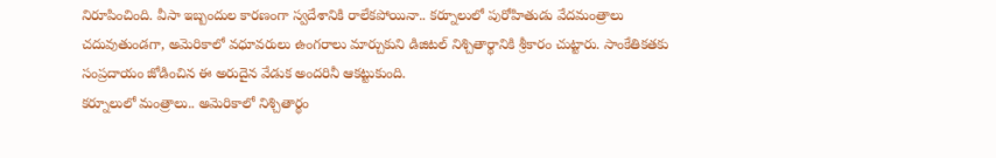నిరూపించింది. వీసా ఇబ్బందుల కారణంగా స్వదేశానికి రాలేకపోయినా.. కర్నూలులో పురోహితుడు వేదమంత్రాలు చదువుతుండగా, అమెరికాలో వధూవరులు ఉంగరాలు మార్చుకుని డిజిటల్ నిశ్చితార్థానికి శ్రీకారం చుట్టారు. సాంకేతికతకు సంప్రదాయం జోడించిన ఈ అరుదైన వేడుక అందరినీ ఆకట్టుకుంది.
కర్నూలులో మంత్రాలు.. అమెరికాలో నిశ్చితార్థం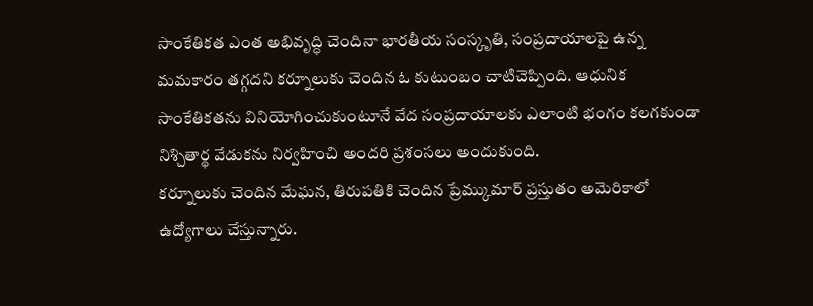సాంకేతికత ఎంత అభివృద్ధి చెందినా భారతీయ సంస్కృతి, సంప్రదాయాలపై ఉన్న మమకారం తగ్గదని కర్నూలుకు చెందిన ఓ కుటుంబం చాటిచెప్పింది. ఆధునిక సాంకేతికతను వినియోగించుకుంటూనే వేద సంప్రదాయాలకు ఎలాంటి భంగం కలగకుండా నిశ్చితార్థ వేడుకను నిర్వహించి అందరి ప్రశంసలు అందుకుంది.
కర్నూలుకు చెందిన మేఘన, తిరుపతికి చెందిన ప్రేమ్కుమార్ ప్రస్తుతం అమెరికాలో ఉద్యోగాలు చేస్తున్నారు.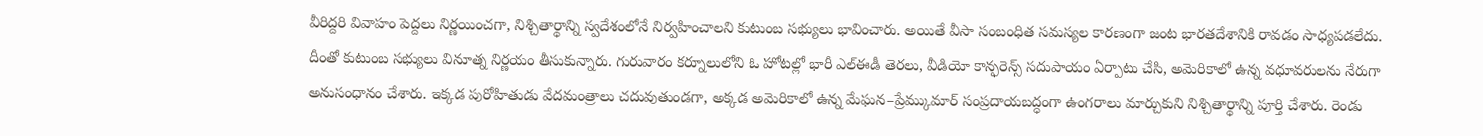వీరిద్దరి వివాహం పెద్దలు నిర్ణయించగా, నిశ్చితార్థాన్ని స్వదేశంలోనే నిర్వహించాలని కుటుంబ సభ్యులు భావించారు. అయితే వీసా సంబంధిత సమస్యల కారణంగా జంట భారతదేశానికి రావడం సాధ్యపడలేదు.
దీంతో కుటుంబ సభ్యులు వినూత్న నిర్ణయం తీసుకున్నారు. గురువారం కర్నూలులోని ఓ హోటల్లో భారీ ఎల్ఈడీ తెరలు, వీడియో కాన్ఫరెన్స్ సదుపాయం ఏర్పాటు చేసి, అమెరికాలో ఉన్న వధూవరులను నేరుగా అనుసంధానం చేశారు. ఇక్కడ పురోహితుడు వేదమంత్రాలు చదువుతుండగా, అక్కడ అమెరికాలో ఉన్న మేఘన–ప్రేమ్కుమార్ సంప్రదాయబద్ధంగా ఉంగరాలు మార్చుకుని నిశ్చితార్థాన్ని పూర్తి చేశారు. రెండు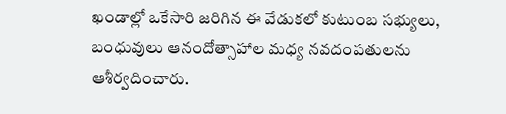ఖండాల్లో ఒకేసారి జరిగిన ఈ వేడుకలో కుటుంబ సభ్యులు, బంధువులు ఆనందోత్సాహాల మధ్య నవదంపతులను ఆశీర్వదించారు.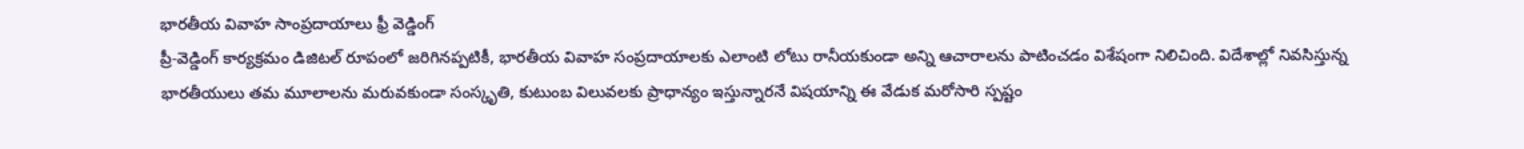భారతీయ వివాహ సాంప్రదాయాలు ఫ్రీ వెడ్డింగ్
ప్రీ-వెడ్డింగ్ కార్యక్రమం డిజిటల్ రూపంలో జరిగినప్పటికీ, భారతీయ వివాహ సంప్రదాయాలకు ఎలాంటి లోటు రానీయకుండా అన్ని ఆచారాలను పాటించడం విశేషంగా నిలిచింది. విదేశాల్లో నివసిస్తున్న భారతీయులు తమ మూలాలను మరువకుండా సంస్కృతి, కుటుంబ విలువలకు ప్రాధాన్యం ఇస్తున్నారనే విషయాన్ని ఈ వేడుక మరోసారి స్పష్టం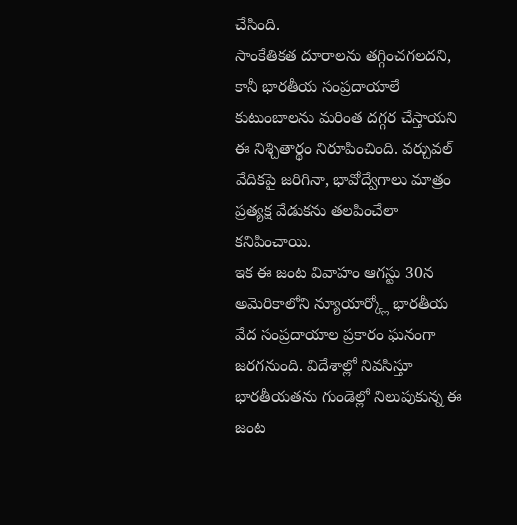చేసింది.
సాంకేతికత దూరాలను తగ్గించగలదని, కానీ భారతీయ సంప్రదాయాలే కుటుంబాలను మరింత దగ్గర చేస్తాయని ఈ నిశ్చితార్థం నిరూపించింది. వర్చువల్ వేదికపై జరిగినా, భావోద్వేగాలు మాత్రం ప్రత్యక్ష వేడుకను తలపించేలా కనిపించాయి.
ఇక ఈ జంట వివాహం ఆగస్టు 30న అమెరికాలోని న్యూయార్క్లో భారతీయ వేద సంప్రదాయాల ప్రకారం ఘనంగా జరగనుంది. విదేశాల్లో నివసిస్తూ భారతీయతను గుండెల్లో నిలుపుకున్న ఈ జంట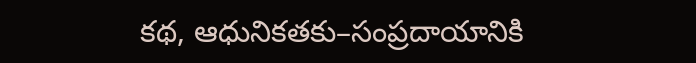కథ, ఆధునికతకు–సంప్రదాయానికి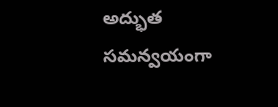అద్భుత సమన్వయంగా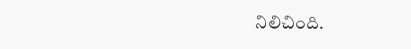నిలిచింది.